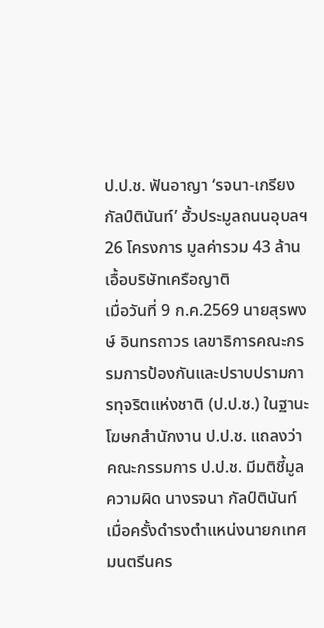ป.ป.ช. ฟันอาญา ‘รจนา-เกรียง กัลป์ตินันท์’ ฮั้วประมูลถนนอุบลฯ 26 โครงการ มูลค่ารวม 43 ล้าน เอื้อบริษัทเครือญาติ
เมื่อวันที่ 9 ก.ค.2569 นายสุรพงษ์ อินทรถาวร เลขาธิการคณะกรรมการป้องกันและปราบปรามการทุจริตแห่งชาติ (ป.ป.ช.) ในฐานะโฆษกสำนักงาน ป.ป.ช. แถลงว่า คณะกรรมการ ป.ป.ช. มีมติชี้มูลความผิด นางรจนา กัลป์ตินันท์ เมื่อครั้งดำรงตำแหน่งนายกเทศมนตรีนคร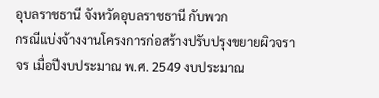อุบลราชธานี จังหวัดอุบลราชธานี กับพวก
กรณีแบ่งจ้างงานโครงการก่อสร้างปรับปรุงขยายผิวจราจร เมื่อปีงบประมาณ พ.ศ. 2549 งบประมาณ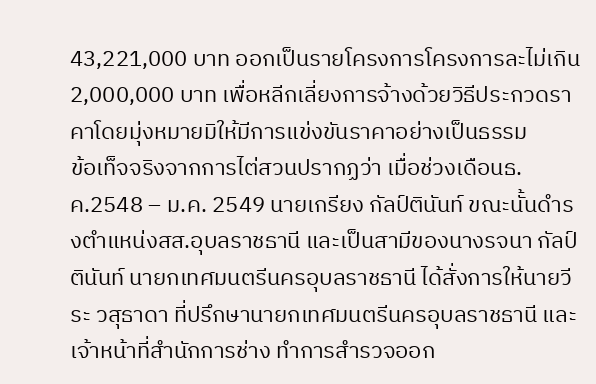43,221,000 บาท ออกเป็นรายโครงการโครงการละไม่เกิน 2,000,000 บาท เพื่อหลีกเลี่ยงการจ้างด้วยวิธีประกวดราคาโดยมุ่งหมายมิให้มีการแข่งขันราคาอย่างเป็นธรรม
ข้อเท็จจริงจากการไต่สวนปรากฏว่า เมื่อช่วงเดือนธ.ค.2548 – ม.ค. 2549 นายเกรียง กัลป์ตินันท์ ขณะนั้นดำรงตำแหน่งสส.อุบลราชธานี และเป็นสามีของนางรจนา กัลป์ตินันท์ นายกเทศมนตรีนครอุบลราชธานี ได้สั่งการให้นายวีระ วสุธาดา ที่ปรึกษานายกเทศมนตรีนครอุบลราชธานี และเจ้าหน้าที่สำนักการช่าง ทำการสำรวจออก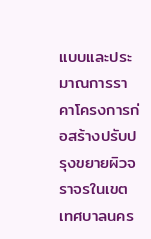แบบและประมาณการราคาโครงการก่อสร้างปรับปรุงขยายผิวจราจรในเขตเทศบาลนคร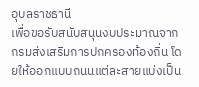อุบลราชธานี
เพื่อขอรับสนับสนุนงบประมาณจากกรมส่งเสริมการปกครองท้องถิ่น โดยให้ออกแบบถนนแต่ละสายแบ่งเป็น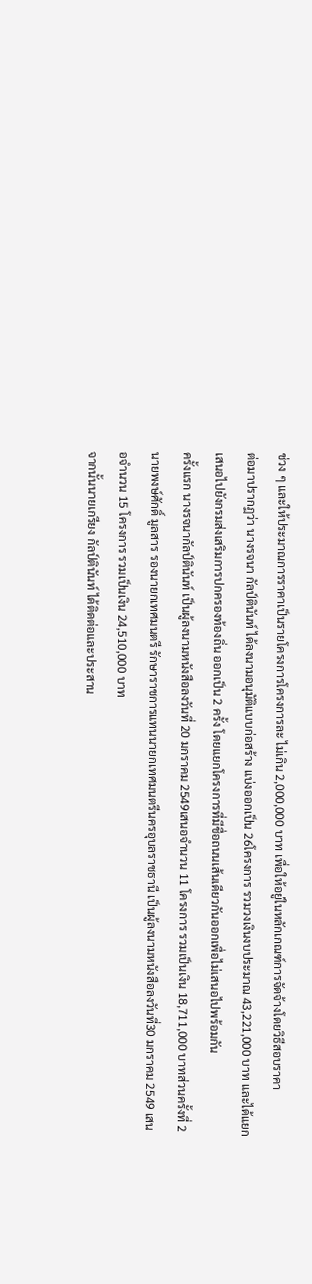ช่วง ๆ และให้ประมาณการราคาเป็นรายโครงการโครงการละ ไม่เกิน 2,000,000 บาท เพื่อให้อยู่ในหลักเกณฑ์การจัดจ้างโดยวิธีสอบราคา
ต่อมาปรากฏว่า นางรจนา กัลป์ตินันท์ ได้ลงนามอนุมัติแบบก่อสร้าง แบ่งออกเป็น 26โครงการ รวมวงเงินงบประมาณ 43,221,000 บาท และได้แยกเสนอไปยังกรมส่งเสริมการปกครองท้องถิ่น ออกเป็น 2 ครั้ง โดยแยกโครงการที่มีชื่อถนนเส้นเดียวกันออกเพื่อไม่เสนอไปพร้อมกัน
ครั้งแรก นางรจนากัลป์ตินันท์ เป็นผู้ลงนามหนังสือลงวันที่ 20 มกราคม 2549เสนอจำนวน 11 โครงการ รวมเป็นเงิน 18,711,000 บาทส่วนครั้งที่ 2 นายพงษ์ศักดิ์ มูลสาร รองนายกเทศมนตรี รักษาราชการแทนนายกเทศมนตรีนครอุบลราชธานี เป็นผู้ลงนามหนังสือลงวันที่30 มกราคม 2549 เสนอจำนวน 15 โครงการ รวมเป็นเงิน 24,510,000 บาท
จากนั้นนายเกรียง กัลป์ตินันท์ ได้ติดต่อและประสาน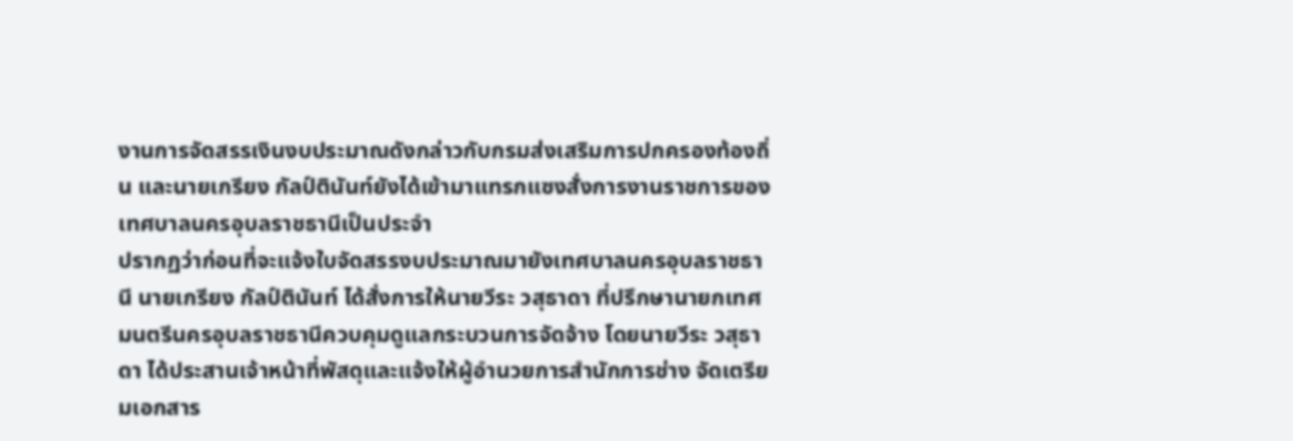งานการจัดสรรเงินงบประมาณดังกล่าวกับกรมส่งเสริมการปกครองท้องถิ่น และนายเกรียง กัลป์ตินันท์ยังได้เข้ามาแทรกแซงสั่งการงานราชการของเทศบาลนครอุบลราชธานีเป็นประจำ
ปรากฏว่าก่อนที่จะแจ้งใบจัดสรรงบประมาณมายังเทศบาลนครอุบลราชธานี นายเกรียง กัลป์ตินันท์ ได้สั่งการให้นายวีระ วสุธาดา ที่ปรึกษานายกเทศมนตรีนครอุบลราชธานีควบคุมดูแลกระบวนการจัดจ้าง โดยนายวีระ วสุธาดา ได้ประสานเจ้าหน้าที่พัสดุและแจ้งให้ผู้อำนวยการสำนักการช่าง จัดเตรียมเอกสาร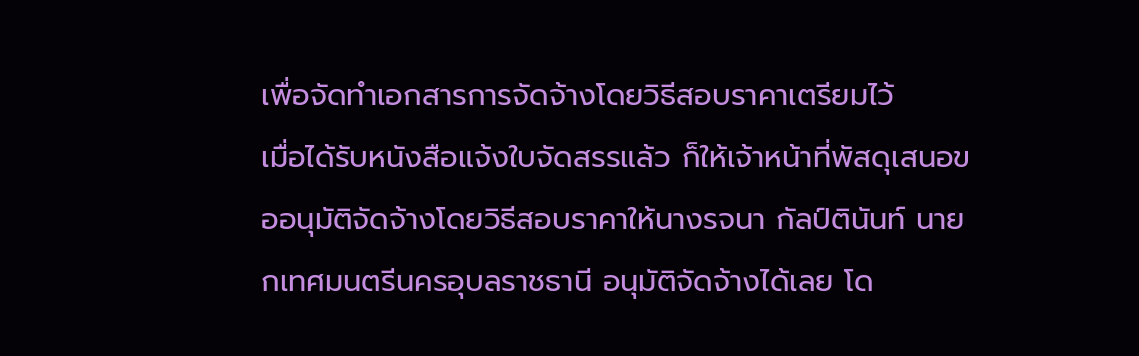เพื่อจัดทำเอกสารการจัดจ้างโดยวิธีสอบราคาเตรียมไว้
เมื่อได้รับหนังสือแจ้งใบจัดสรรแล้ว ก็ให้เจ้าหน้าที่พัสดุเสนอขออนุมัติจัดจ้างโดยวิธีสอบราคาให้นางรจนา กัลป์ตินันท์ นายกเทศมนตรีนครอุบลราชธานี อนุมัติจัดจ้างได้เลย โด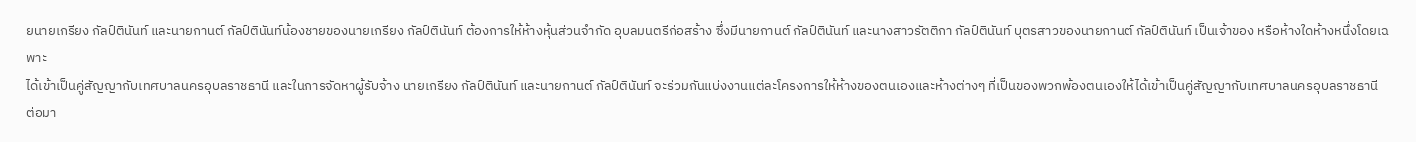ยนายเกรียง กัลป์ตินันท์ และนายกานต์ กัลป์ตินันท์น้องชายของนายเกรียง กัลป์ตินันท์ ต้องการให้ห้างหุ้นส่วนจำกัด อุบลมนตรีก่อสร้าง ซึ่งมีนายกานต์ กัลป์ตินันท์ และนางสาวรัตติกา กัลป์ตินันท์ บุตรสาวของนายกานต์ กัลป์ตินันท์ เป็นเจ้าของ หรือห้างใดห้างหนึ่งโดยเฉพาะ
ได้เข้าเป็นคู่สัญญากับเทศบาลนครอุบลราชธานี และในการจัดหาผู้รับจ้าง นายเกรียง กัลป์ตินันท์ และนายกานต์ กัลป์ตินันท์ จะร่วมกันแบ่งงานแต่ละโครงการให้ห้างของตนเองและห้างต่างๆ ที่เป็นของพวกพ้องตนเองให้ได้เข้าเป็นคู่สัญญากับเทศบาลนครอุบลราชธานี
ต่อมา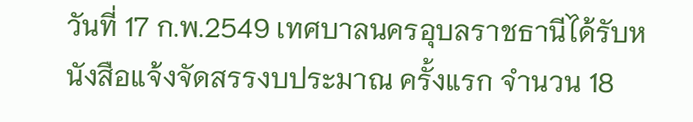วันที่ 17 ก.พ.2549 เทศบาลนครอุบลราชธานีได้รับหนังสือแจ้งจัดสรรงบประมาณ ครั้งแรก จำนวน 18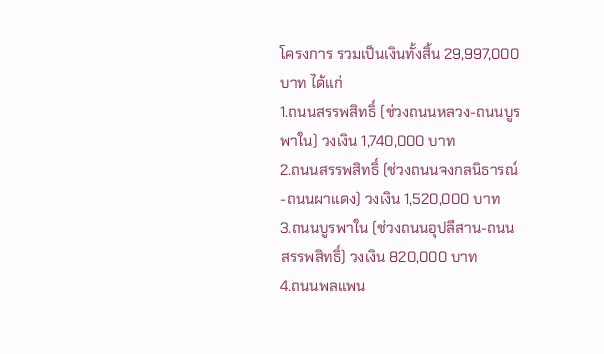โครงการ รวมเป็นเงินทั้งสิ้น 29,997,000 บาท ได้แก่
1.ถนนสรรพสิทธิ์ (ช่วงถนนหลวง-ถนนบูรพาใน) วงเงิน 1,740,000 บาท
2.ถนนสรรพสิทธิ์ (ช่วงถนนจงกลนิธารณ์-ถนนผาแดง) วงเงิน 1,520,000 บาท
3.ถนนบูรพาใน (ช่วงถนนอุปลีสาน-ถนนสรรพสิทธิ์) วงเงิน 820,000 บาท
4.ถนนพลแพน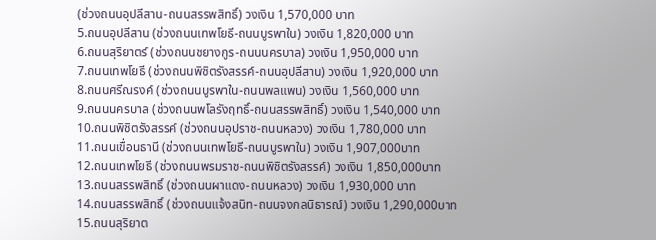(ช่วงถนนอุปลีสาน-ถนนสรรพสิทธิ์) วงเงิน 1,570,000 บาท
5.ถนนอุปลีสาน (ช่วงถนนเทพโยธี-ถนนบูรพาใน) วงเงิน 1,820,000 บาท
6.ถนนสุริยาตร์ (ช่วงถนนชยางกูร-ถนนนครบาล) วงเงิน 1,950,000 บาท
7.ถนนเทพโยธี (ช่วงถนนพิชิตรังสรรค์-ถนนอุปลีสาน) วงเงิน 1,920,000 บาท
8.ถนนศรีณรงค์ (ช่วงถนนบูรพาใน-ถนนพลแพน) วงเงิน 1,560,000 บาท
9.ถนนนครบาล (ช่วงถนนพโลรังฤทธิ์-ถนนสรรพสิทธิ์) วงเงิน 1,540,000 บาท
10.ถนนพิชิตรังสรรค์ (ช่วงถนนอุปราช-ถนนหลวง) วงเงิน 1,780,000 บาท
11.ถนนเขื่อนธานี (ช่วงถนนเทพโยธี-ถนนบูรพาใน) วงเงิน 1,907,000บาท
12.ถนนเทพโยธี (ช่วงถนนพรมราช-ถนนพิชิตรังสรรค์) วงเงิน 1,850,000บาท
13.ถนนสรรพสิทธิ์ (ช่วงถนนผาแดง-ถนนหลวง) วงเงิน 1,930,000 บาท
14.ถนนสรรพสิทธิ์ (ช่วงถนนแจ้งสนิท-ถนนจงกลนิธารณ์) วงเงิน 1,290,000บาท
15.ถนนสุริยาต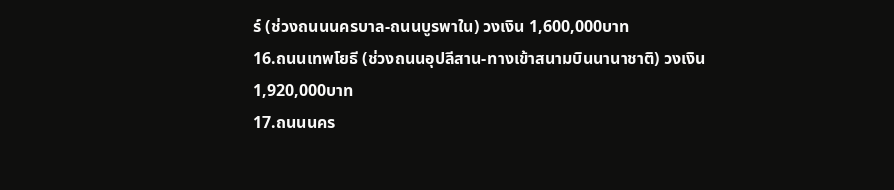ร์ (ช่วงถนนนครบาล-ถนนบูรพาใน) วงเงิน 1,600,000บาท
16.ถนนเทพโยธี (ช่วงถนนอุปลีสาน-ทางเข้าสนามบินนานาชาติ) วงเงิน 1,920,000บาท
17.ถนนนคร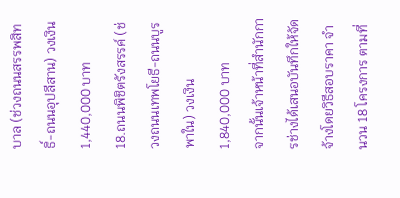บาล (ช่วงถนนสรรพสิทธิ์-ถนนอุปลีสาน) วงเงิน 1,440,000 บาท
18.ถนนพิชิตรังสรรค์ (ช่วงถนนเทพโยธี-ถนนบูรพาใน) วงเงิน 1,840,000 บาท
จากนั้นเจ้าหน้าที่สำนักการช่างได้เสนอบันทึกให้จัดจ้างโดยวิธีสอบราคา จำนวน 18 โครงการ ตามที่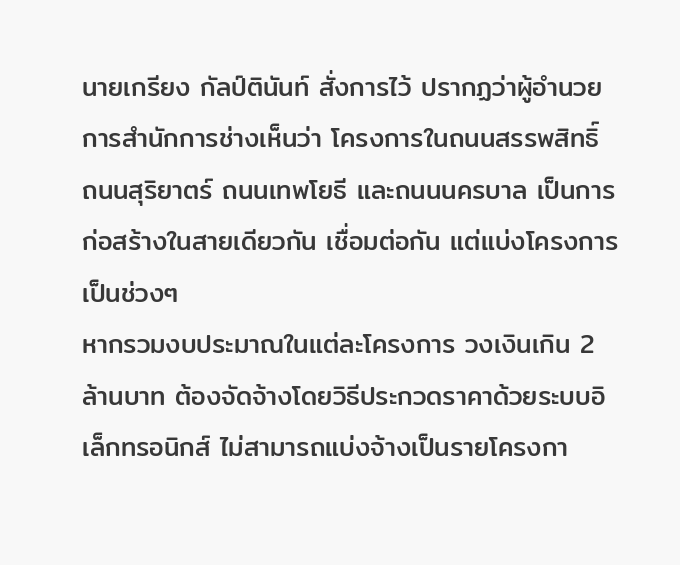นายเกรียง กัลป์ตินันท์ สั่งการไว้ ปรากฏว่าผู้อำนวยการสำนักการช่างเห็นว่า โครงการในถนนสรรพสิทธิ์ ถนนสุริยาตร์ ถนนเทพโยธี และถนนนครบาล เป็นการก่อสร้างในสายเดียวกัน เชื่อมต่อกัน แต่แบ่งโครงการเป็นช่วงๆ
หากรวมงบประมาณในแต่ละโครงการ วงเงินเกิน 2 ล้านบาท ต้องจัดจ้างโดยวิธีประกวดราคาด้วยระบบอิเล็กทรอนิกส์ ไม่สามารถแบ่งจ้างเป็นรายโครงกา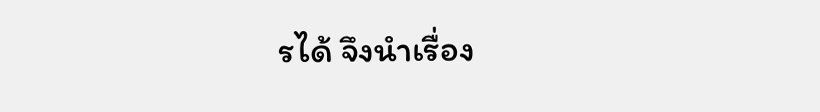รได้ จึงนำเรื่อง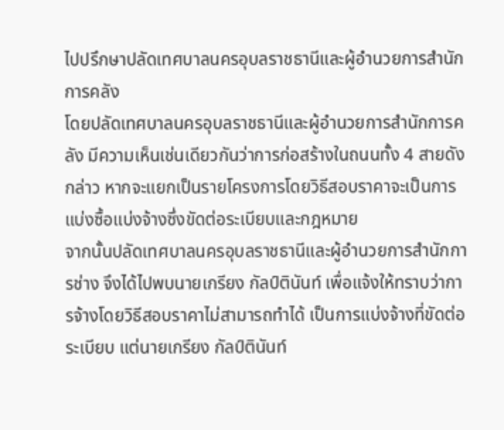ไปปรึกษาปลัดเทศบาลนครอุบลราชธานีและผู้อำนวยการสำนักการคลัง
โดยปลัดเทศบาลนครอุบลราชธานีและผู้อำนวยการสำนักการคลัง มีความเห็นเช่นเดียวกันว่าการก่อสร้างในถนนทั้ง 4 สายดังกล่าว หากจะแยกเป็นรายโครงการโดยวิธีสอบราคาจะเป็นการแบ่งซื้อแบ่งจ้างซึ่งขัดต่อระเบียบและกฎหมาย
จากนั้นปลัดเทศบาลนครอุบลราชธานีและผู้อำนวยการสำนักการช่าง จึงได้ไปพบนายเกรียง กัลป์ตินันท์ เพื่อแจ้งให้ทราบว่าการจ้างโดยวิธีสอบราคาไม่สามารถทำได้ เป็นการแบ่งจ้างที่ขัดต่อระเบียบ แต่นายเกรียง กัลป์ตินันท์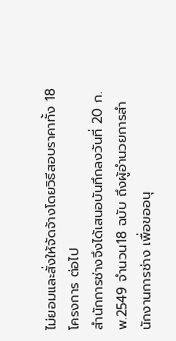ไม่ยอมและสั่งให้จัดจ้างโดยวิธีสอบราคาทั้ง 18 โครงการ ต่อไป
สำนักการช่างจึงได้เสนอบันทึกลงวันที่ 20 ก.พ.2549 จำนวน18 ฉบับ ถึงผู้อำนวยการสำนักงานการช่าง เพื่อขออนุ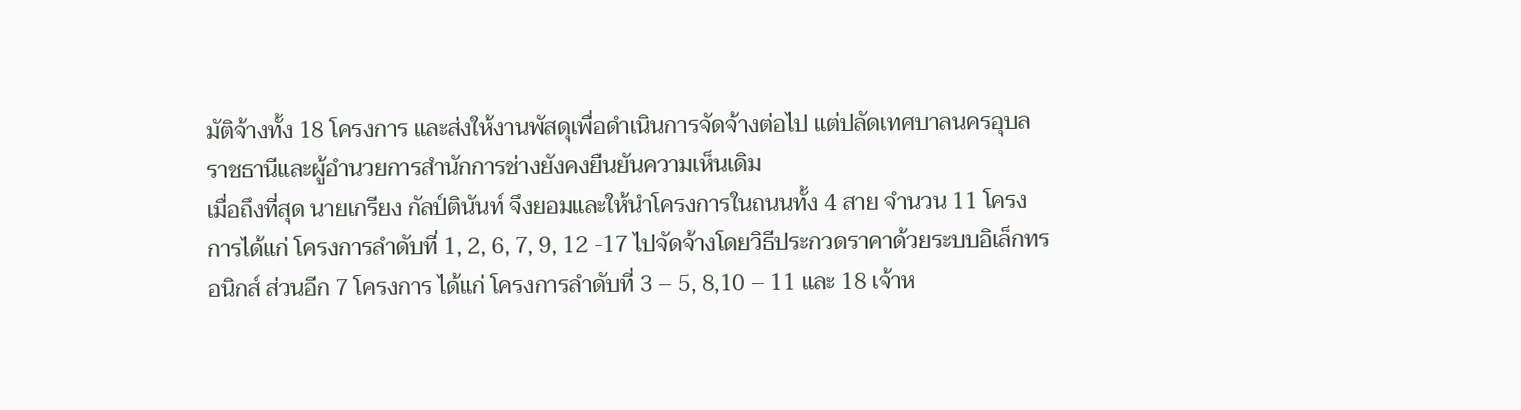มัติจ้างทั้ง 18 โครงการ และส่งให้งานพัสดุเพื่อดำเนินการจัดจ้างต่อไป แต่ปลัดเทศบาลนครอุบลราชธานีและผู้อำนวยการสำนักการช่างยังคงยืนยันความเห็นเดิม
เมื่อถึงที่สุด นายเกรียง กัลป์ตินันท์ จึงยอมและให้นำโครงการในถนนทั้ง 4 สาย จำนวน 11 โครงการได้แก่ โครงการลำดับที่ 1, 2, 6, 7, 9, 12 -17 ไปจัดจ้างโดยวิธีประกวดราคาด้วยระบบอิเล็กทรอนิกส์ ส่วนอีก 7 โครงการ ได้แก่ โครงการลำดับที่ 3 – 5, 8,10 – 11 และ 18 เจ้าห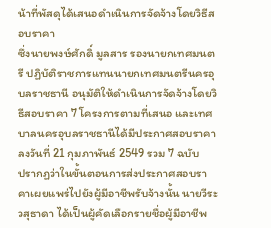น้าที่พัสดุได้เสนอดำเนินการจัดจ้างโดยวิธีสอบราคา
ซึ่งนายพงษ์ศักดิ์ มูลสาร รองนายกเทศมนตรี ปฏิบัติราชการแทนนายกเทศมนตรีนครอุบลราชธานี อนุมัติให้ดำเนินการจัดจ้างโดยวิธีสอบราคา 7 โครงการตามที่เสนอ และเทศบาลนครอุบลราชธานีได้มีประกาศสอบราคา ลงวันที่ 21 กุมภาพันธ์ 2549 รวม 7 ฉบับ
ปรากฏว่าในขั้นตอนการส่งประกาศสอบราคาเผยแพร่ไปยังผู้มีอาชีพรับจ้างนั้น นายวีระ วสุธาดา ได้เป็นผู้คัดเลือกรายชื่อผู้มีอาชีพ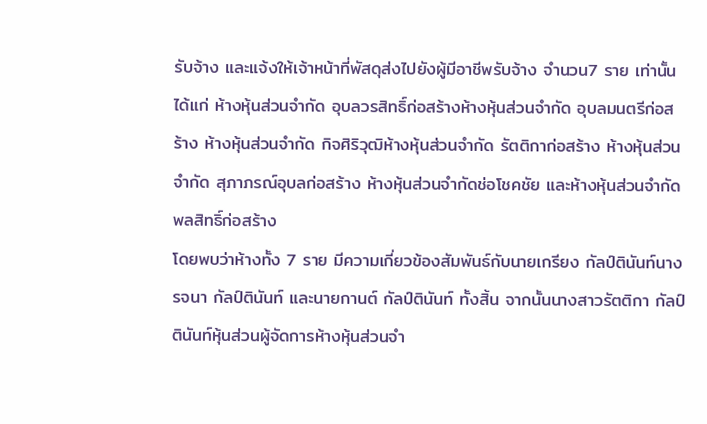รับจ้าง และแจ้งให้เจ้าหน้าที่พัสดุส่งไปยังผู้มีอาชีพรับจ้าง จำนวน7 ราย เท่านั้น ได้แก่ ห้างหุ้นส่วนจำกัด อุบลวรสิทธิ์ก่อสร้างห้างหุ้นส่วนจำกัด อุบลมนตรีก่อสร้าง ห้างหุ้นส่วนจำกัด กิจศิริวุฒิห้างหุ้นส่วนจำกัด รัตติกาก่อสร้าง ห้างหุ้นส่วนจำกัด สุภาภรณ์อุบลก่อสร้าง ห้างหุ้นส่วนจำกัดช่อโชคชัย และห้างหุ้นส่วนจำกัด พลสิทธิ์ก่อสร้าง
โดยพบว่าห้างทั้ง 7 ราย มีความเกี่ยวข้องสัมพันธ์กับนายเกรียง กัลป์ตินันท์นางรจนา กัลป์ตินันท์ และนายกานต์ กัลป์ตินันท์ ทั้งสิ้น จากนั้นนางสาวรัตติกา กัลป์ตินันท์หุ้นส่วนผู้จัดการห้างหุ้นส่วนจำ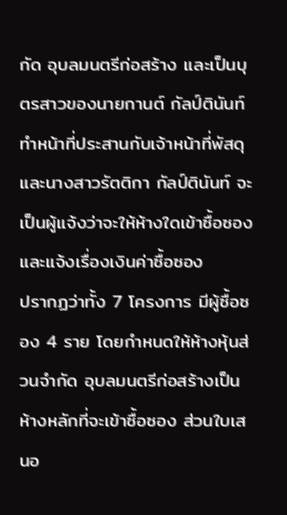กัด อุบลมนตรีก่อสร้าง และเป็นบุตรสาวของนายกานต์ กัลป์ตินันท์ ทำหน้าที่ประสานกับเจ้าหน้าที่พัสดุ และนางสาวรัตติกา กัลป์ตินันท์ จะเป็นผู้แจ้งว่าจะให้ห้างใดเข้าซื้อซองและแจ้งเรื่องเงินค่าซื้อซอง
ปรากฏว่าทั้ง 7 โครงการ มีผู้ซื้อซอง 4 ราย โดยกำหนดให้ห้างหุ้นส่วนจำกัด อุบลมนตรีก่อสร้างเป็นห้างหลักที่จะเข้าซื้อซอง ส่วนใบเสนอ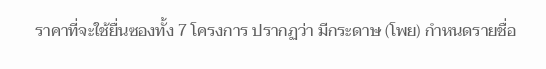ราคาที่จะใช้ยื่นซองทั้ง 7 โครงการ ปรากฏว่า มีกระดาษ (โพย) กำหนดรายชื่อ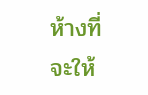ห้างที่จะให้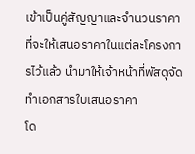เข้าเป็นคู่สัญญาและจำนวนราคาที่จะให้เสนอราคาในแต่ละโครงการไว้แล้ว นำมาให้เจ้าหน้าที่พัสดุจัดทำเอกสารใบเสนอราคา
โด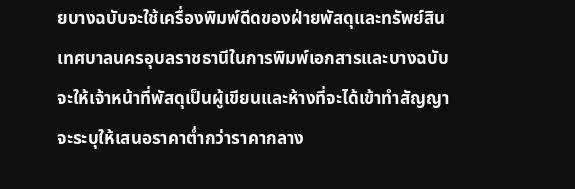ยบางฉบับจะใช้เครื่องพิมพ์ดีดของฝ่ายพัสดุและทรัพย์สินเทศบาลนครอุบลราชธานีในการพิมพ์เอกสารและบางฉบับจะให้เจ้าหน้าที่พัสดุเป็นผู้เขียนและห้างที่จะได้เข้าทำสัญญาจะระบุให้เสนอราคาต่ำกว่าราคากลาง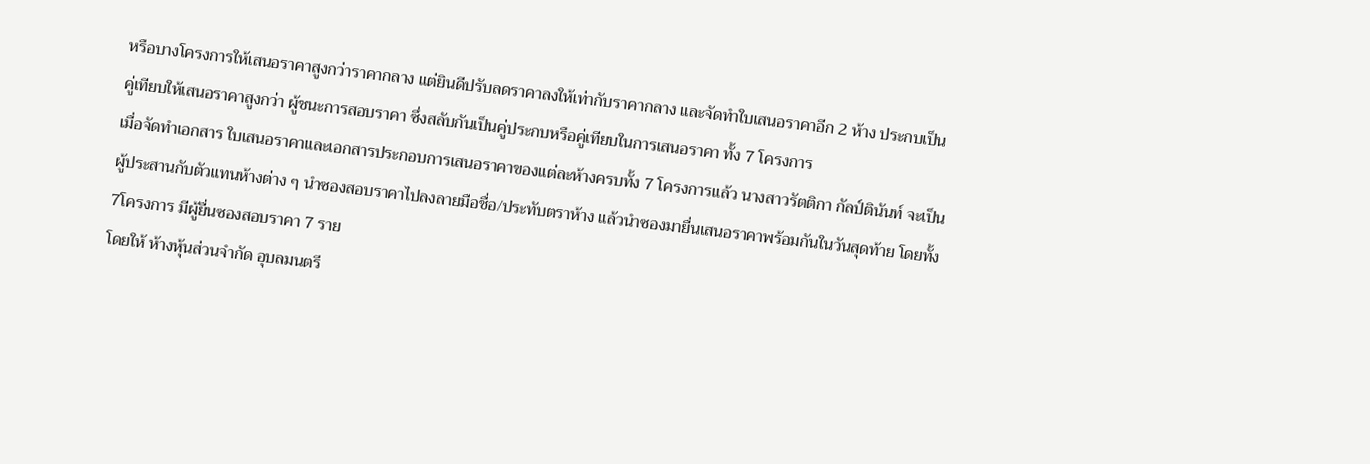หรือบางโครงการให้เสนอราคาสูงกว่าราคากลาง แต่ยินดีปรับลดราคาลงให้เท่ากับราคากลาง และจัดทำใบเสนอราคาอีก 2 ห้าง ประกบเป็นคู่เทียบให้เสนอราคาสูงกว่า ผู้ชนะการสอบราคา ซึ่งสลับกันเป็นคู่ประกบหรือคู่เทียบในการเสนอราคา ทั้ง 7 โครงการ
เมื่อจัดทำเอกสาร ใบเสนอราคาและเอกสารประกอบการเสนอราคาของแต่ละห้างครบทั้ง 7 โครงการแล้ว นางสาวรัตติกา กัลป์ตินันท์ จะเป็นผู้ประสานกับตัวแทนห้างต่าง ๆ นำซองสอบราคาไปลงลายมือชื่อ/ประทับตราห้าง แล้วนำซองมายื่นเสนอราคาพร้อมกันในวันสุดท้าย โดยทั้ง 7โครงการ มีผู้ยื่นซองสอบราคา 7 ราย
โดยให้ ห้างหุ้นส่วนจำกัด อุบลมนตรี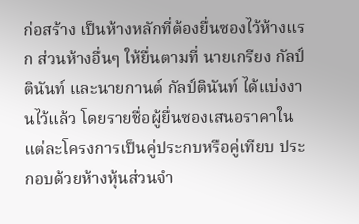ก่อสร้าง เป็นห้างหลักที่ต้องยื่นซองไว้ห้างแรก ส่วนห้างอื่นๆ ให้ยื่นตามที่ นายเกรียง กัลป์ตินันท์ และนายกานต์ กัลป์ตินันท์ ได้แบ่งงานไว้แล้ว โดยรายชื่อผู้ยื่นซองเสนอราคาในแต่ละโครงการเป็นคู่ประกบหรือคู่เทียบ ประกอบด้วยห้างหุ้นส่วนจำ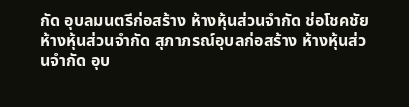กัด อุบลมนตรีก่อสร้าง ห้างหุ้นส่วนจำกัด ช่อโชคชัย ห้างหุ้นส่วนจำกัด สุภาภรณ์อุบลก่อสร้าง ห้างหุ้นส่วนจำกัด อุบ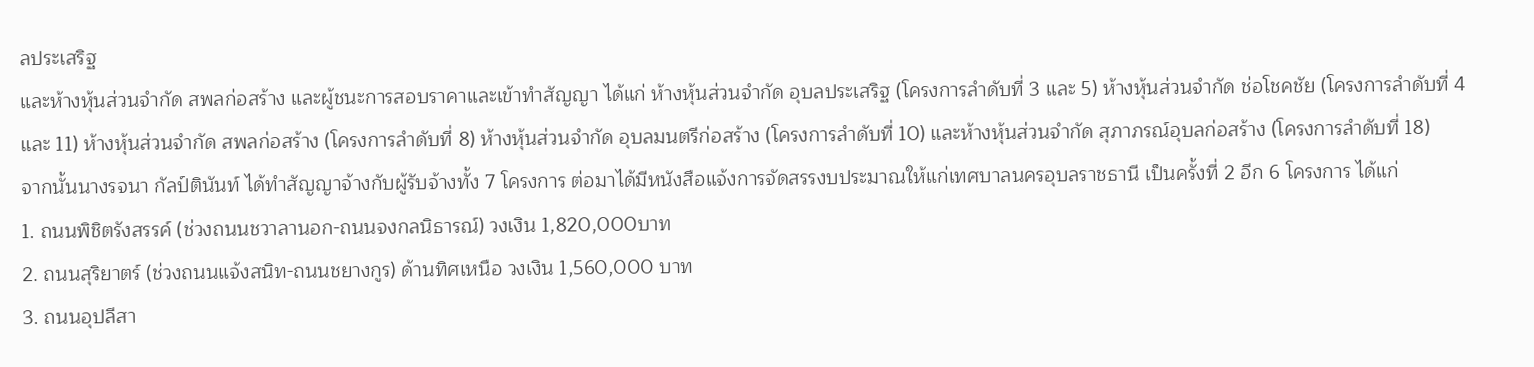ลประเสริฐ
และห้างหุ้นส่วนจำกัด สพลก่อสร้าง และผู้ชนะการสอบราคาและเข้าทำสัญญา ได้แก่ ห้างหุ้นส่วนจำกัด อุบลประเสริฐ (โครงการลำดับที่ 3 และ 5) ห้างหุ้นส่วนจำกัด ช่อโชคชัย (โครงการลำดับที่ 4 และ 11) ห้างหุ้นส่วนจำกัด สพลก่อสร้าง (โครงการลำดับที่ 8) ห้างหุ้นส่วนจำกัด อุบลมนตรีก่อสร้าง (โครงการลำดับที่ 10) และห้างหุ้นส่วนจำกัด สุภาภรณ์อุบลก่อสร้าง (โครงการลำดับที่ 18)
จากนั้นนางรจนา กัลป์ตินันท์ ได้ทำสัญญาจ้างกับผู้รับจ้างทั้ง 7 โครงการ ต่อมาได้มีหนังสือแจ้งการจัดสรรงบประมาณให้แก่เทศบาลนครอุบลราชธานี เป็นครั้งที่ 2 อีก 6 โครงการ ได้แก่
1. ถนนพิชิตรังสรรค์ (ช่วงถนนชวาลานอก-ถนนจงกลนิธารณ์) วงเงิน 1,820,000บาท
2. ถนนสุริยาตร์ (ช่วงถนนแจ้งสนิท-ถนนชยางกูร) ด้านทิศเหนือ วงเงิน 1,560,000 บาท
3. ถนนอุปลีสา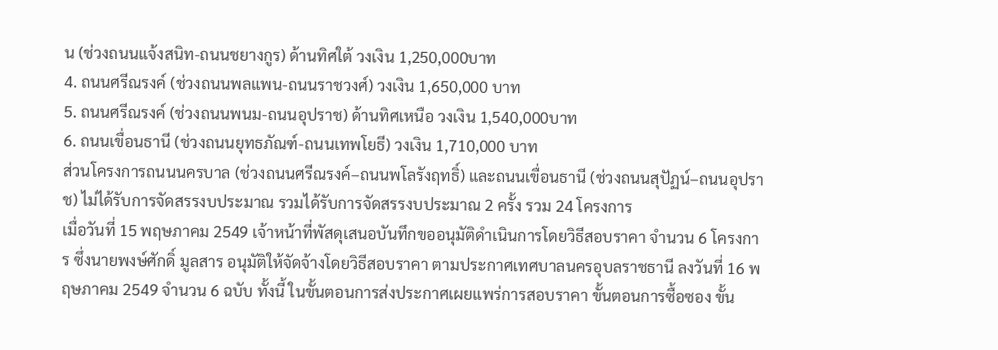น (ช่วงถนนแจ้งสนิท-ถนนชยางกูร) ด้านทิศใต้ วงเงิน 1,250,000บาท
4. ถนนศรีณรงค์ (ช่วงถนนพลแพน-ถนนราชวงศ์) วงเงิน 1,650,000 บาท
5. ถนนศรีณรงค์ (ช่วงถนนพนม-ถนนอุปราช) ด้านทิศเหนือ วงเงิน 1,540,000บาท
6. ถนนเขื่อนธานี (ช่วงถนนยุทธภัณฑ์-ถนนเทพโยธี) วงเงิน 1,710,000 บาท
ส่วนโครงการถนนนครบาล (ช่วงถนนศรีณรงค์–ถนนพโลรังฤทธิ์) และถนนเขื่อนธานี (ช่วงถนนสุปัฏน์–ถนนอุปราช) ไม่ได้รับการจัดสรรงบประมาณ รวมได้รับการจัดสรรงบประมาณ 2 ครั้ง รวม 24 โครงการ
เมื่อวันที่ 15 พฤษภาคม 2549 เจ้าหน้าที่พัสดุเสนอบันทึกขออนุมัติดำเนินการโดยวิธีสอบราคา จำนวน 6 โครงการ ซึ่งนายพงษ์ศักดิ์ มูลสาร อนุมัติให้จัดจ้างโดยวิธีสอบราคา ตามประกาศเทศบาลนครอุบลราชธานี ลงวันที่ 16 พฤษภาคม 2549 จำนวน 6 ฉบับ ทั้งนี้ ในขั้นตอนการส่งประกาศเผยแพร่การสอบราคา ขั้นตอนการซื้อซอง ขั้น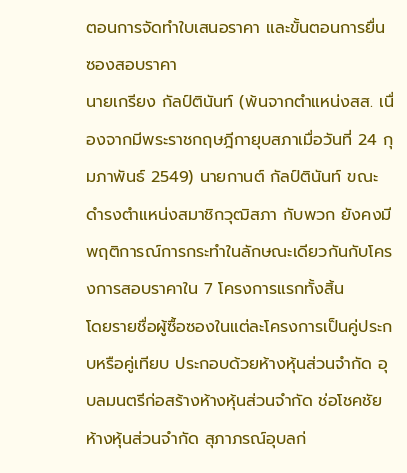ตอนการจัดทำใบเสนอราคา และขั้นตอนการยื่นซองสอบราคา
นายเกรียง กัลป์ตินันท์ (พ้นจากตำแหน่งสส. เนื่องจากมีพระราชกฤษฎีกายุบสภาเมื่อวันที่ 24 กุมภาพันธ์ 2549) นายกานต์ กัลป์ตินันท์ ขณะดำรงตำแหน่งสมาชิกวุฒิสภา กับพวก ยังคงมีพฤติการณ์การกระทำในลักษณะเดียวกันกับโครงการสอบราคาใน 7 โครงการแรกทั้งสิ้น
โดยรายชื่อผู้ซื้อซองในแต่ละโครงการเป็นคู่ประกบหรือคู่เทียบ ประกอบด้วยห้างหุ้นส่วนจำกัด อุบลมนตรีก่อสร้างห้างหุ้นส่วนจำกัด ช่อโชคชัย ห้างหุ้นส่วนจำกัด สุภาภรณ์อุบลก่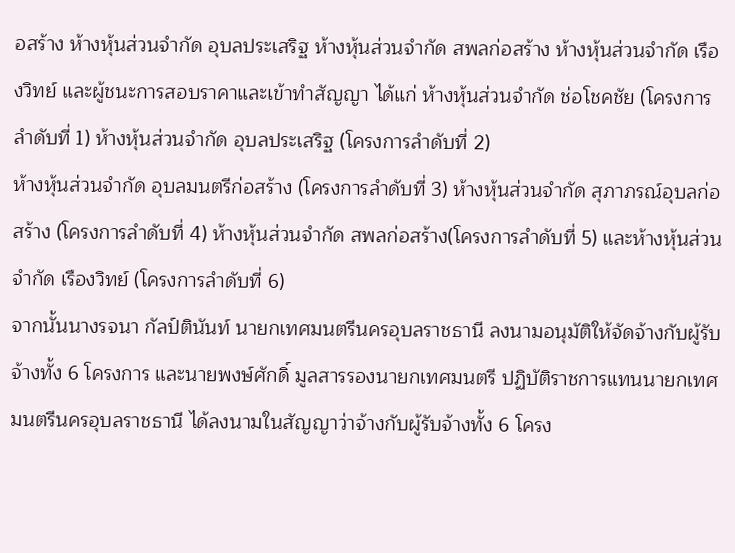อสร้าง ห้างหุ้นส่วนจำกัด อุบลประเสริฐ ห้างหุ้นส่วนจำกัด สพลก่อสร้าง ห้างหุ้นส่วนจำกัด เรืองวิทย์ และผู้ชนะการสอบราคาและเข้าทำสัญญา ได้แก่ ห้างหุ้นส่วนจำกัด ช่อโชคชัย (โครงการลำดับที่ 1) ห้างหุ้นส่วนจำกัด อุบลประเสริฐ (โครงการลำดับที่ 2)
ห้างหุ้นส่วนจำกัด อุบลมนตรีก่อสร้าง (โครงการลำดับที่ 3) ห้างหุ้นส่วนจำกัด สุภาภรณ์อุบลก่อสร้าง (โครงการลำดับที่ 4) ห้างหุ้นส่วนจำกัด สพลก่อสร้าง(โครงการลำดับที่ 5) และห้างหุ้นส่วนจำกัด เรืองวิทย์ (โครงการลำดับที่ 6)
จากนั้นนางรจนา กัลป์ตินันท์ นายกเทศมนตรีนครอุบลราชธานี ลงนามอนุมัติให้จัดจ้างกับผู้รับจ้างทั้ง 6 โครงการ และนายพงษ์ศักดิ์ มูลสารรองนายกเทศมนตรี ปฏิบัติราชการแทนนายกเทศมนตรีนครอุบลราชธานี ได้ลงนามในสัญญาว่าจ้างกับผู้รับจ้างทั้ง 6 โครง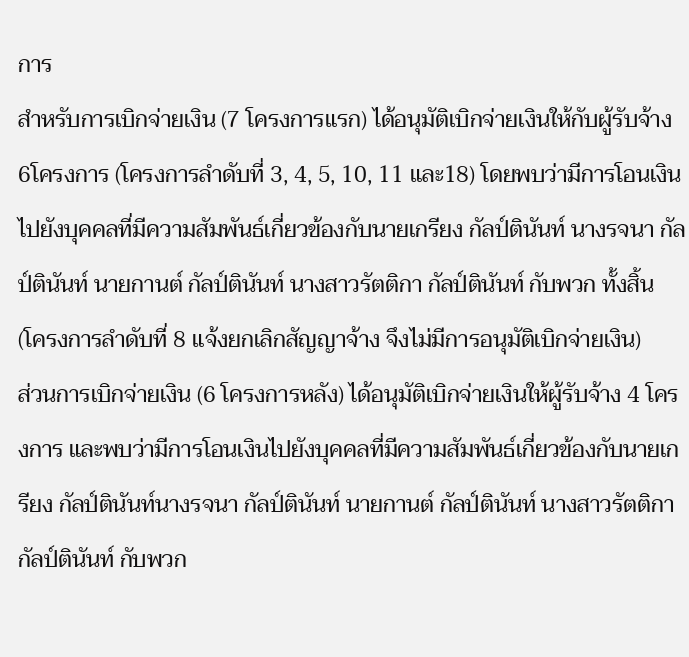การ
สำหรับการเบิกจ่ายเงิน (7 โครงการแรก) ได้อนุมัติเบิกจ่ายเงินให้กับผู้รับจ้าง 6โครงการ (โครงการลำดับที่ 3, 4, 5, 10, 11 และ18) โดยพบว่ามีการโอนเงินไปยังบุคคลที่มีความสัมพันธ์เกี่ยวข้องกับนายเกรียง กัลป์ตินันท์ นางรจนา กัลป์ตินันท์ นายกานต์ กัลป์ตินันท์ นางสาวรัตติกา กัลป์ตินันท์ กับพวก ทั้งสิ้น (โครงการลำดับที่ 8 แจ้งยกเลิกสัญญาจ้าง จึงไม่มีการอนุมัติเบิกจ่ายเงิน)
ส่วนการเบิกจ่ายเงิน (6 โครงการหลัง) ได้อนุมัติเบิกจ่ายเงินให้ผู้รับจ้าง 4 โครงการ และพบว่ามีการโอนเงินไปยังบุคคลที่มีความสัมพันธ์เกี่ยวข้องกับนายเกรียง กัลป์ตินันท์นางรจนา กัลป์ตินันท์ นายกานต์ กัลป์ตินันท์ นางสาวรัตติกา กัลป์ตินันท์ กับพวก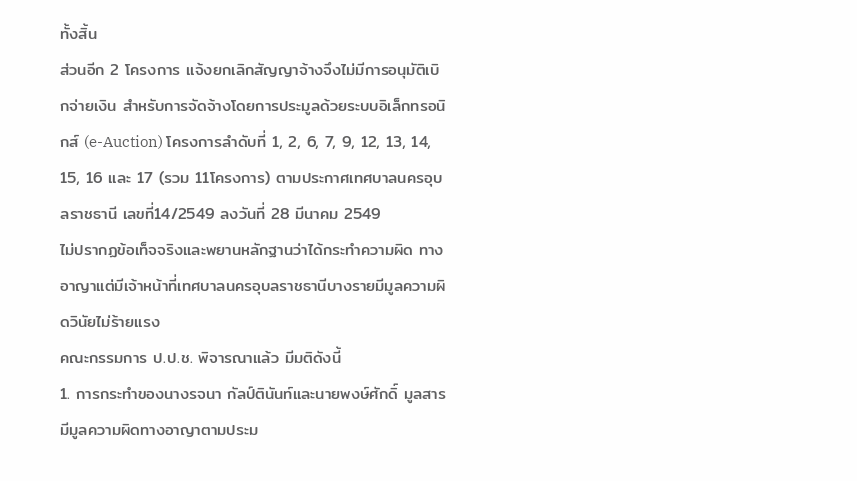ทั้งสิ้น
ส่วนอีก 2 โครงการ แจ้งยกเลิกสัญญาจ้างจึงไม่มีการอนุมัติเบิกจ่ายเงิน สำหรับการจัดจ้างโดยการประมูลด้วยระบบอิเล็กทรอนิกส์ (e-Auction) โครงการลำดับที่ 1, 2, 6, 7, 9, 12, 13, 14, 15, 16 และ 17 (รวม 11โครงการ) ตามประกาศเทศบาลนครอุบลราชธานี เลขที่14/2549 ลงวันที่ 28 มีนาคม 2549
ไม่ปรากฏข้อเท็จจริงและพยานหลักฐานว่าได้กระทำความผิด ทางอาญาแต่มีเจ้าหน้าที่เทศบาลนครอุบลราชธานีบางรายมีมูลความผิดวินัยไม่ร้ายแรง
คณะกรรมการ ป.ป.ช. พิจารณาแล้ว มีมติดังนี้
1. การกระทำของนางรจนา กัลป์ตินันท์และนายพงษ์ศักดิ์ มูลสาร มีมูลความผิดทางอาญาตามประม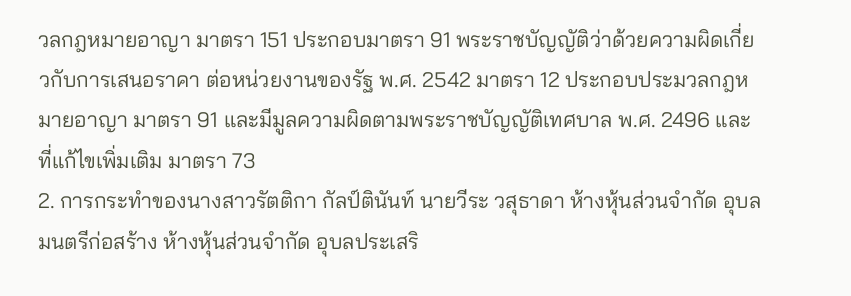วลกฎหมายอาญา มาตรา 151 ประกอบมาตรา 91 พระราชบัญญัติว่าด้วยความผิดเกี่ยวกับการเสนอราคา ต่อหน่วยงานของรัฐ พ.ศ. 2542 มาตรา 12 ประกอบประมวลกฎหมายอาญา มาตรา 91 และมีมูลความผิดตามพระราชบัญญัติเทศบาล พ.ศ. 2496 และที่แก้ไขเพิ่มเติม มาตรา 73
2. การกระทำของนางสาวรัตติกา กัลป์ตินันท์ นายวีระ วสุธาดา ห้างหุ้นส่วนจำกัด อุบลมนตรีก่อสร้าง ห้างหุ้นส่วนจำกัด อุบลประเสริ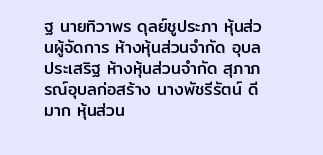ฐ นายทิวาพร ดุลย์ชูประภา หุ้นส่วนผู้จัดการ ห้างหุ้นส่วนจำกัด อุบลประเสริฐ ห้างหุ้นส่วนจำกัด สุภาภรณ์อุบลก่อสร้าง นางพัชรีรัตน์ ดีมาก หุ้นส่วน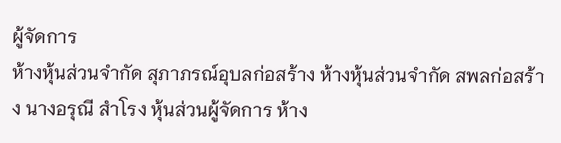ผู้จัดการ
ห้างหุ้นส่วนจำกัด สุภาภรณ์อุบลก่อสร้าง ห้างหุ้นส่วนจำกัด สพลก่อสร้าง นางอรุณี สำโรง หุ้นส่วนผู้จัดการ ห้าง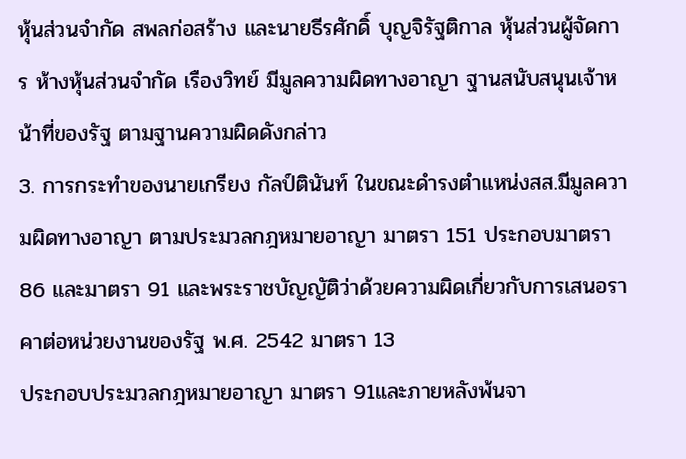หุ้นส่วนจำกัด สพลก่อสร้าง และนายธีรศักดิ์ บุญจิรัฐติกาล หุ้นส่วนผู้จัดการ ห้างหุ้นส่วนจำกัด เรืองวิทย์ มีมูลความผิดทางอาญา ฐานสนับสนุนเจ้าหน้าที่ของรัฐ ตามฐานความผิดดังกล่าว
3. การกระทำของนายเกรียง กัลป์ตินันท์ ในขณะดำรงตำแหน่งสส.มีมูลความผิดทางอาญา ตามประมวลกฎหมายอาญา มาตรา 151 ประกอบมาตรา 86 และมาตรา 91 และพระราชบัญญัติว่าด้วยความผิดเกี่ยวกับการเสนอราคาต่อหน่วยงานของรัฐ พ.ศ. 2542 มาตรา 13
ประกอบประมวลกฎหมายอาญา มาตรา 91และภายหลังพ้นจา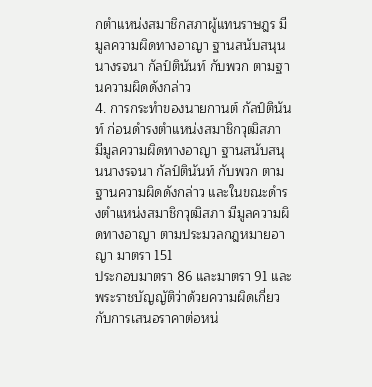กตำแหน่งสมาชิกสภาผู้แทนราษฎร มีมูลความผิดทางอาญา ฐานสนับสนุนนางรจนา กัลป์ตินันท์ กับพวก ตามฐานความผิดดังกล่าว
4. การกระทำของนายกานต์ กัลป์ตินันท์ ก่อนดำรงตำแหน่งสมาชิกวุฒิสภา มีมูลความผิดทางอาญา ฐานสนับสนุนนางรจนา กัลป์ตินันท์ กับพวก ตามฐานความผิดดังกล่าว และในขณะดำรงตำแหน่งสมาชิกวุฒิสภา มีมูลความผิดทางอาญา ตามประมวลกฎหมายอาญา มาตรา 151
ประกอบมาตรา 86 และมาตรา 91 และพระราชบัญญัติว่าด้วยความผิดเกี่ยวกับการเสนอราคาต่อหน่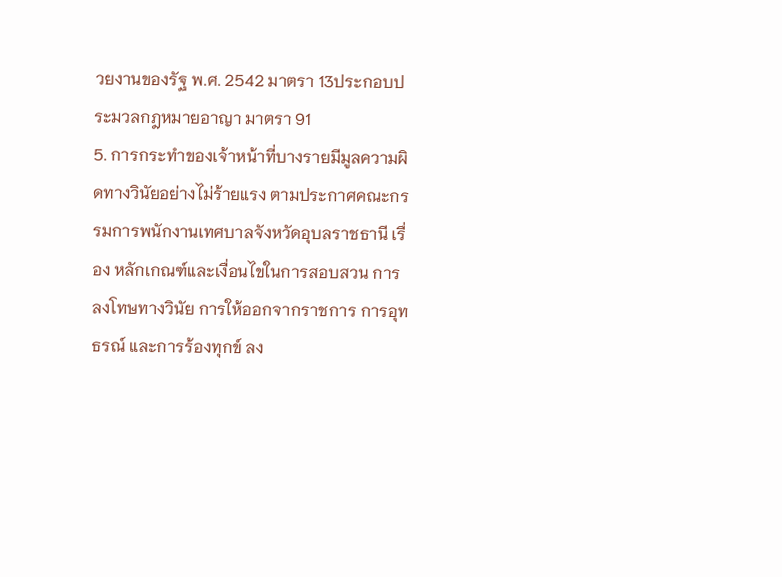วยงานของรัฐ พ.ศ. 2542 มาตรา 13ประกอบประมวลกฎหมายอาญา มาตรา 91
5. การกระทำของเจ้าหน้าที่บางรายมีมูลความผิดทางวินัยอย่างไม่ร้ายแรง ตามประกาศคณะกรรมการพนักงานเทศบาลจังหวัดอุบลราชธานี เรื่อง หลักเกณฑ์และเงื่อนไขในการสอบสวน การลงโทษทางวินัย การให้ออกจากราชการ การอุทธรณ์ และการร้องทุกข์ ลง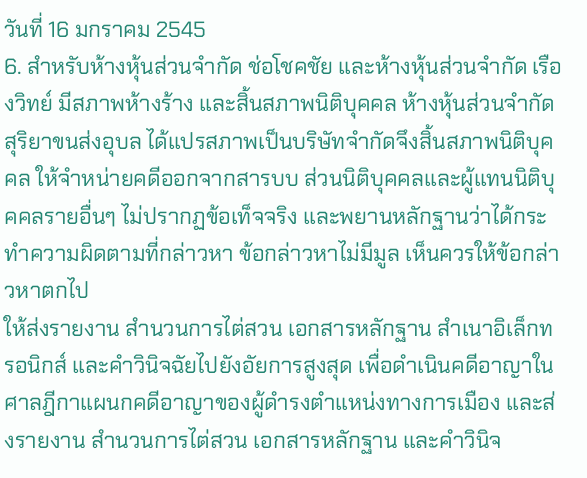วันที่ 16 มกราคม 2545
6. สำหรับห้างหุ้นส่วนจำกัด ช่อโชคชัย และห้างหุ้นส่วนจำกัด เรืองวิทย์ มีสภาพห้างร้าง และสิ้นสภาพนิติบุคคล ห้างหุ้นส่วนจำกัดสุริยาขนส่งอุบล ได้แปรสภาพเป็นบริษัทจำกัดจึงสิ้นสภาพนิติบุคคล ให้จำหน่ายคดีออกจากสารบบ ส่วนนิติบุคคลและผู้แทนนิติบุคคลรายอื่นๆ ไม่ปรากฏข้อเท็จจริง และพยานหลักฐานว่าได้กระทำความผิดตามที่กล่าวหา ข้อกล่าวหาไม่มีมูล เห็นควรให้ข้อกล่าวหาตกไป
ให้ส่งรายงาน สำนวนการไต่สวน เอกสารหลักฐาน สำเนาอิเล็กทรอนิกส์ และคำวินิจฉัยไปยังอัยการสูงสุด เพื่อดำเนินคดีอาญาในศาลฎีกาแผนกคดีอาญาของผู้ดำรงตำแหน่งทางการเมือง และส่งรายงาน สำนวนการไต่สวน เอกสารหลักฐาน และคำวินิจ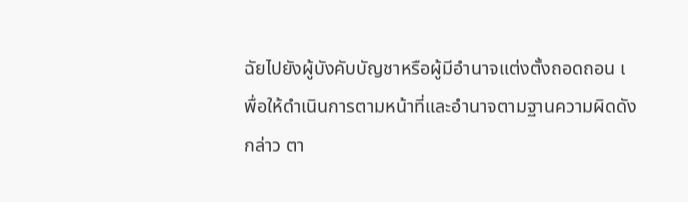ฉัยไปยังผู้บังคับบัญชาหรือผู้มีอำนาจแต่งตั้งถอดถอน เ
พื่อให้ดำเนินการตามหน้าที่และอำนาจตามฐานความผิดดังกล่าว ตา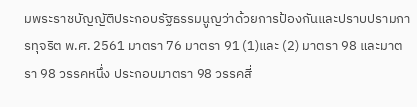มพระราชบัญญัติประกอบรัฐธรรมนูญว่าด้วยการป้องกันและปราบปรามการทุจริต พ.ศ. 2561 มาตรา 76 มาตรา 91 (1)และ (2) มาตรา 98 และมาตรา 98 วรรคหนึ่ง ประกอบมาตรา 98 วรรคสี่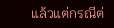แล้วแต่กรณีต่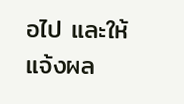อไป และให้แจ้งผล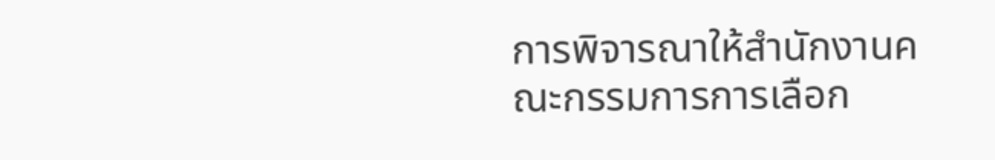การพิจารณาให้สำนักงานคณะกรรมการการเลือก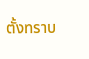ตั้งทราบ